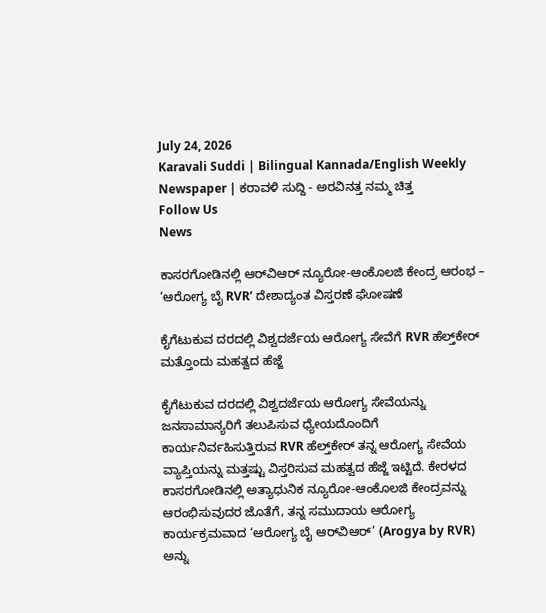July 24, 2026
Karavali Suddi | Bilingual Kannada/English Weekly Newspaper | ಕರಾವಳಿ ಸುದ್ದಿ - ಅರವಿನತ್ತ ನಮ್ಮ ಚಿತ್ತ
Follow Us
News

ಕಾಸರಗೋಡಿನಲ್ಲಿ ಆರ್‌ವಿಆರ್ ನ್ಯೂರೋ-ಆಂಕೊಲಜಿ ಕೇಂದ್ರ ಆರಂಭ – ‘ಆರೋಗ್ಯ ಬೈ RVR’ ದೇಶಾದ್ಯಂತ ವಿಸ್ತರಣೆ ಘೋಷಣೆ

ಕೈಗೆಟುಕುವ ದರದಲ್ಲಿ ವಿಶ್ವದರ್ಜೆಯ ಆರೋಗ್ಯ ಸೇವೆಗೆ RVR ಹೆಲ್ತ್‌ಕೇರ್ ಮತ್ತೊಂದು ಮಹತ್ವದ ಹೆಜ್ಜೆ

ಕೈಗೆಟುಕುವ ದರದಲ್ಲಿ ವಿಶ್ವದರ್ಜೆಯ ಆರೋಗ್ಯ ಸೇವೆಯನ್ನು ಜನಸಾಮಾನ್ಯರಿಗೆ ತಲುಪಿಸುವ ಧ್ಯೇಯದೊಂದಿಗೆ ಕಾರ್ಯನಿರ್ವಹಿಸುತ್ತಿರುವ RVR ಹೆಲ್ತ್‌ಕೇರ್ ತನ್ನ ಆರೋಗ್ಯ ಸೇವೆಯ ವ್ಯಾಪ್ತಿಯನ್ನು ಮತ್ತಷ್ಟು ವಿಸ್ತರಿಸುವ ಮಹತ್ವದ ಹೆಜ್ಜೆ ಇಟ್ಟಿದೆ. ಕೇರಳದ ಕಾಸರಗೋಡಿನಲ್ಲಿ ಅತ್ಯಾಧುನಿಕ ನ್ಯೂರೋ-ಆಂಕೊಲಜಿ ಕೇಂದ್ರವನ್ನು ಆರಂಭಿಸುವುದರ ಜೊತೆಗೆ, ತನ್ನ ಸಮುದಾಯ ಆರೋಗ್ಯ ಕಾರ್ಯಕ್ರಮವಾದ ‘ಆರೋಗ್ಯ ಬೈ ಆರ್‌ವಿಆರ್’ (Arogya by RVR) ಅನ್ನು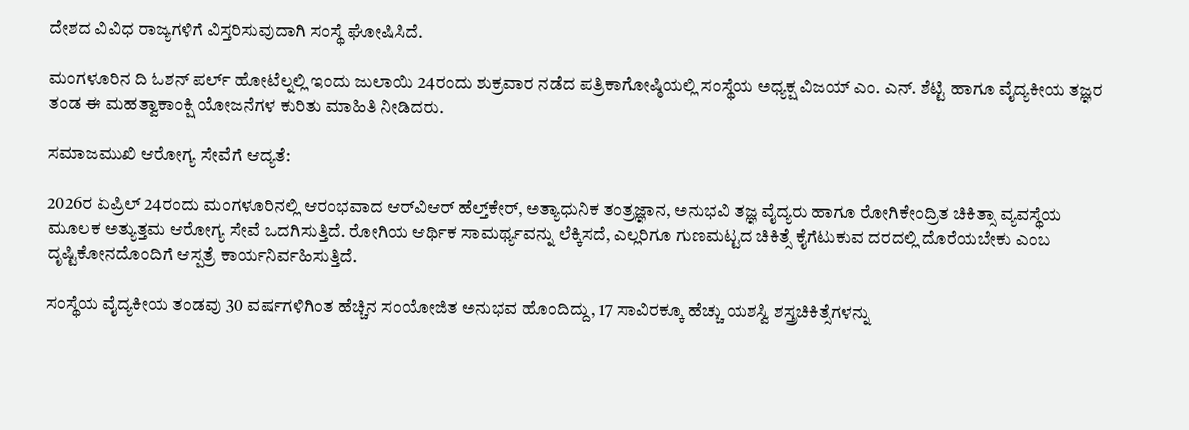ದೇಶದ ವಿವಿಧ ರಾಜ್ಯಗಳಿಗೆ ವಿಸ್ತರಿಸುವುದಾಗಿ ಸಂಸ್ಥೆ ಘೋಷಿಸಿದೆ.

ಮಂಗಳೂರಿನ ದಿ ಓಶನ್ ಪರ್ಲ್ ಹೋಟೆಲ್ನಲ್ಲಿ ಇಂದು ಜುಲಾಯಿ 24ರಂದು ಶುಕ್ರವಾರ ನಡೆದ ಪತ್ರಿಕಾಗೋಷ್ಠಿಯಲ್ಲಿ ಸಂಸ್ಥೆಯ ಅಧ್ಯಕ್ಷ ವಿಜಯ್ ಎಂ. ಎನ್. ಶೆಟ್ಟಿ ಹಾಗೂ ವೈದ್ಯಕೀಯ ತಜ್ಞರ ತಂಡ ಈ ಮಹತ್ವಾಕಾಂಕ್ಷಿ ಯೋಜನೆಗಳ ಕುರಿತು ಮಾಹಿತಿ ನೀಡಿದರು.

ಸಮಾಜಮುಖಿ ಆರೋಗ್ಯ ಸೇವೆಗೆ ಆದ್ಯತೆ:

2026ರ ಏಪ್ರಿಲ್ 24ರಂದು ಮಂಗಳೂರಿನಲ್ಲಿ ಆರಂಭವಾದ ಆರ್‌ವಿಆರ್ ಹೆಲ್ತ್‌ಕೇರ್, ಅತ್ಯಾಧುನಿಕ ತಂತ್ರಜ್ಞಾನ, ಅನುಭವಿ ತಜ್ಞ ವೈದ್ಯರು ಹಾಗೂ ರೋಗಿಕೇಂದ್ರಿತ ಚಿಕಿತ್ಸಾ ವ್ಯವಸ್ಥೆಯ ಮೂಲಕ ಅತ್ಯುತ್ತಮ ಆರೋಗ್ಯ ಸೇವೆ ಒದಗಿಸುತ್ತಿದೆ. ರೋಗಿಯ ಆರ್ಥಿಕ ಸಾಮರ್ಥ್ಯವನ್ನು ಲೆಕ್ಕಿಸದೆ, ಎಲ್ಲರಿಗೂ ಗುಣಮಟ್ಟದ ಚಿಕಿತ್ಸೆ ಕೈಗೆಟುಕುವ ದರದಲ್ಲಿ ದೊರೆಯಬೇಕು ಎಂಬ ದೃಷ್ಟಿಕೋನದೊಂದಿಗೆ ಆಸ್ಪತ್ರೆ ಕಾರ್ಯನಿರ್ವಹಿಸುತ್ತಿದೆ.

ಸಂಸ್ಥೆಯ ವೈದ್ಯಕೀಯ ತಂಡವು 30 ವರ್ಷಗಳಿಗಿಂತ ಹೆಚ್ಚಿನ ಸಂಯೋಜಿತ ಅನುಭವ ಹೊಂದಿದ್ದು, 17 ಸಾವಿರಕ್ಕೂ ಹೆಚ್ಚು ಯಶಸ್ವಿ ಶಸ್ತ್ರಚಿಕಿತ್ಸೆಗಳನ್ನು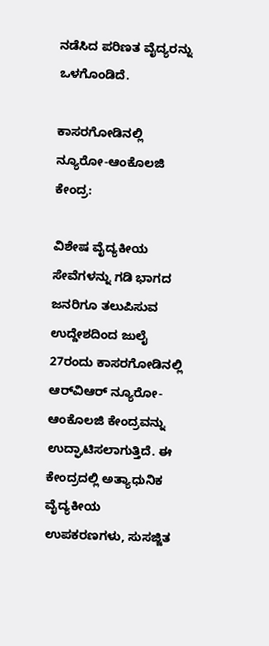ನಡೆಸಿದ ಪರಿಣತ ವೈದ್ಯರನ್ನು ಒಳಗೊಂಡಿದೆ.

ಕಾಸರಗೋಡಿನಲ್ಲಿ ನ್ಯೂರೋ-ಆಂಕೊಲಜಿ ಕೇಂದ್ರ:

ವಿಶೇಷ ವೈದ್ಯಕೀಯ ಸೇವೆಗಳನ್ನು ಗಡಿ ಭಾಗದ ಜನರಿಗೂ ತಲುಪಿಸುವ ಉದ್ದೇಶದಿಂದ ಜುಲೈ 27ರಂದು ಕಾಸರಗೋಡಿನಲ್ಲಿ ಆರ್‌ವಿಆರ್ ನ್ಯೂರೋ-ಆಂಕೊಲಜಿ ಕೇಂದ್ರವನ್ನು ಉದ್ಘಾಟಿಸಲಾಗುತ್ತಿದೆ. ಈ ಕೇಂದ್ರದಲ್ಲಿ ಅತ್ಯಾಧುನಿಕ ವೈದ್ಯಕೀಯ ಉಪಕರಣಗಳು, ಸುಸಜ್ಜಿತ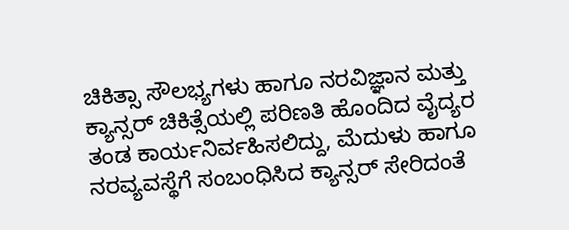ಚಿಕಿತ್ಸಾ ಸೌಲಭ್ಯಗಳು ಹಾಗೂ ನರವಿಜ್ಞಾನ ಮತ್ತು ಕ್ಯಾನ್ಸರ್ ಚಿಕಿತ್ಸೆಯಲ್ಲಿ ಪರಿಣತಿ ಹೊಂದಿದ ವೈದ್ಯರ ತಂಡ ಕಾರ್ಯನಿರ್ವಹಿಸಲಿದ್ದು, ಮೆದುಳು ಹಾಗೂ ನರವ್ಯವಸ್ಥೆಗೆ ಸಂಬಂಧಿಸಿದ ಕ್ಯಾನ್ಸರ್ ಸೇರಿದಂತೆ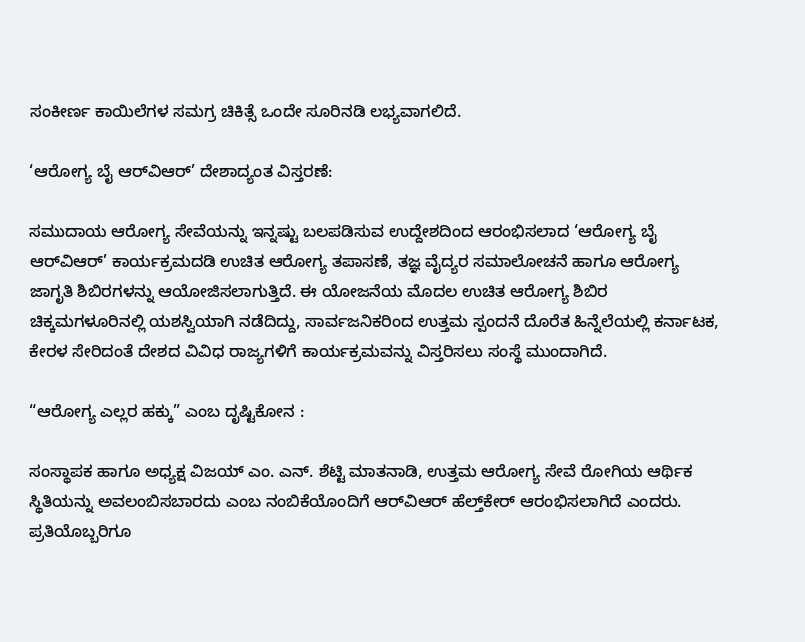ಸಂಕೀರ್ಣ ಕಾಯಿಲೆಗಳ ಸಮಗ್ರ ಚಿಕಿತ್ಸೆ ಒಂದೇ ಸೂರಿನಡಿ ಲಭ್ಯವಾಗಲಿದೆ.

‘ಆರೋಗ್ಯ ಬೈ ಆರ್‌ವಿಆರ್’ ದೇಶಾದ್ಯಂತ ವಿಸ್ತರಣೆ:

ಸಮುದಾಯ ಆರೋಗ್ಯ ಸೇವೆಯನ್ನು ಇನ್ನಷ್ಟು ಬಲಪಡಿಸುವ ಉದ್ದೇಶದಿಂದ ಆರಂಭಿಸಲಾದ ‘ಆರೋಗ್ಯ ಬೈ ಆರ್‌ವಿಆರ್’ ಕಾರ್ಯಕ್ರಮದಡಿ ಉಚಿತ ಆರೋಗ್ಯ ತಪಾಸಣೆ, ತಜ್ಞ ವೈದ್ಯರ ಸಮಾಲೋಚನೆ ಹಾಗೂ ಆರೋಗ್ಯ ಜಾಗೃತಿ ಶಿಬಿರಗಳನ್ನು ಆಯೋಜಿಸಲಾಗುತ್ತಿದೆ. ಈ ಯೋಜನೆಯ ಮೊದಲ ಉಚಿತ ಆರೋಗ್ಯ ಶಿಬಿರ ಚಿಕ್ಕಮಗಳೂರಿನಲ್ಲಿ ಯಶಸ್ವಿಯಾಗಿ ನಡೆದಿದ್ದು, ಸಾರ್ವಜನಿಕರಿಂದ ಉತ್ತಮ ಸ್ಪಂದನೆ ದೊರೆತ ಹಿನ್ನೆಲೆಯಲ್ಲಿ ಕರ್ನಾಟಕ, ಕೇರಳ ಸೇರಿದಂತೆ ದೇಶದ ವಿವಿಧ ರಾಜ್ಯಗಳಿಗೆ ಕಾರ್ಯಕ್ರಮವನ್ನು ವಿಸ್ತರಿಸಲು ಸಂಸ್ಥೆ ಮುಂದಾಗಿದೆ.

“ಆರೋಗ್ಯ ಎಲ್ಲರ ಹಕ್ಕು” ಎಂಬ ದೃಷ್ಟಿಕೋನ :

ಸಂಸ್ಥಾಪಕ ಹಾಗೂ ಅಧ್ಯಕ್ಷ ವಿಜಯ್ ಎಂ. ಎನ್. ಶೆಟ್ಟಿ ಮಾತನಾಡಿ, ಉತ್ತಮ ಆರೋಗ್ಯ ಸೇವೆ ರೋಗಿಯ ಆರ್ಥಿಕ ಸ್ಥಿತಿಯನ್ನು ಅವಲಂಬಿಸಬಾರದು ಎಂಬ ನಂಬಿಕೆಯೊಂದಿಗೆ ಆರ್‌ವಿಆರ್ ಹೆಲ್ತ್‌ಕೇರ್ ಆರಂಭಿಸಲಾಗಿದೆ ಎಂದರು. ಪ್ರತಿಯೊಬ್ಬರಿಗೂ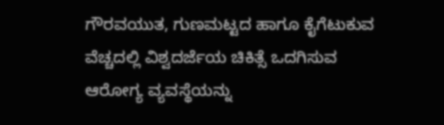ಗೌರವಯುತ, ಗುಣಮಟ್ಟದ ಹಾಗೂ ಕೈಗೆಟುಕುವ ವೆಚ್ಚದಲ್ಲಿ ವಿಶ್ವದರ್ಜೆಯ ಚಿಕಿತ್ಸೆ ಒದಗಿಸುವ ಆರೋಗ್ಯ ವ್ಯವಸ್ಥೆಯನ್ನು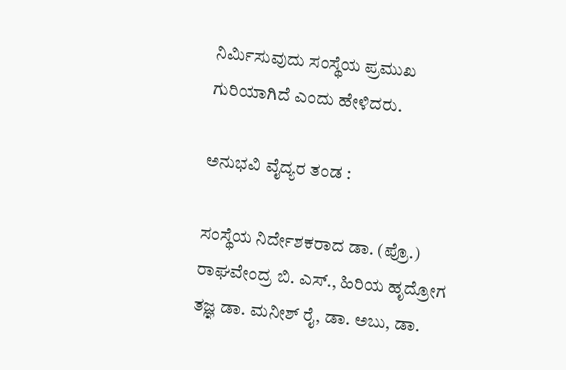ನಿರ್ಮಿಸುವುದು ಸಂಸ್ಥೆಯ ಪ್ರಮುಖ ಗುರಿಯಾಗಿದೆ ಎಂದು ಹೇಳಿದರು.

ಅನುಭವಿ ವೈದ್ಯರ ತಂಡ :

ಸಂಸ್ಥೆಯ ನಿರ್ದೇಶಕರಾದ ಡಾ. (ಪ್ರೊ.) ರಾಘವೇಂದ್ರ ಬಿ. ಎಸ್., ಹಿರಿಯ ಹೃದ್ರೋಗ ತಜ್ಞ ಡಾ. ಮನೀಶ್ ರೈ, ಡಾ. ಅಬು, ಡಾ.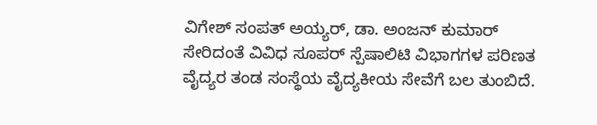ವಿಗೇಶ್ ಸಂಪತ್ ಅಯ್ಯರ್, ಡಾ. ಅಂಜನ್ ಕುಮಾರ್ ಸೇರಿದಂತೆ ವಿವಿಧ ಸೂಪರ್ ಸ್ಪೆಷಾಲಿಟಿ ವಿಭಾಗಗಳ ಪರಿಣತ ವೈದ್ಯರ ತಂಡ ಸಂಸ್ಥೆಯ ವೈದ್ಯಕೀಯ ಸೇವೆಗೆ ಬಲ ತುಂಬಿದೆ.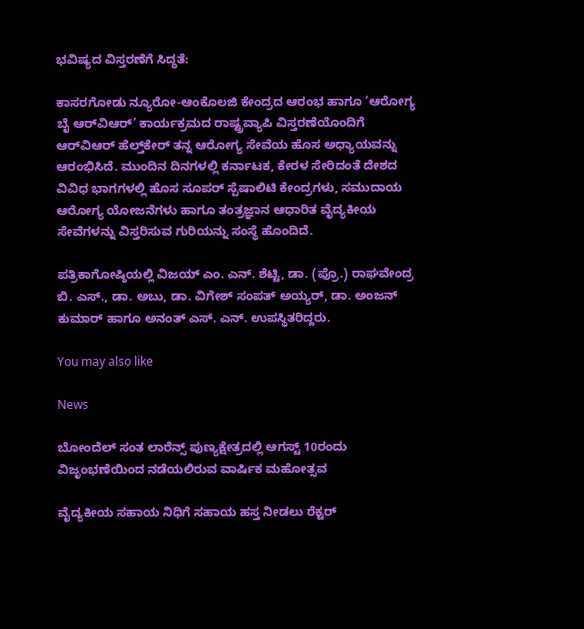ಭವಿಷ್ಯದ ವಿಸ್ತರಣೆಗೆ ಸಿದ್ಧತೆ:

ಕಾಸರಗೋಡು ನ್ಯೂರೋ-ಆಂಕೊಲಜಿ ಕೇಂದ್ರದ ಆರಂಭ ಹಾಗೂ ‘ಆರೋಗ್ಯ ಬೈ ಆರ್‌ವಿಆರ್’ ಕಾರ್ಯಕ್ರಮದ ರಾಷ್ಟ್ರವ್ಯಾಪಿ ವಿಸ್ತರಣೆಯೊಂದಿಗೆ ಆರ್‌ವಿಆರ್ ಹೆಲ್ತ್‌ಕೇರ್ ತನ್ನ ಆರೋಗ್ಯ ಸೇವೆಯ ಹೊಸ ಅಧ್ಯಾಯವನ್ನು ಆರಂಭಿಸಿದೆ. ಮುಂದಿನ ದಿನಗಳಲ್ಲಿ ಕರ್ನಾಟಕ, ಕೇರಳ ಸೇರಿದಂತೆ ದೇಶದ ವಿವಿಧ ಭಾಗಗಳಲ್ಲಿ ಹೊಸ ಸೂಪರ್ ಸ್ಪೆಷಾಲಿಟಿ ಕೇಂದ್ರಗಳು, ಸಮುದಾಯ ಆರೋಗ್ಯ ಯೋಜನೆಗಳು ಹಾಗೂ ತಂತ್ರಜ್ಞಾನ ಆಧಾರಿತ ವೈದ್ಯಕೀಯ ಸೇವೆಗಳನ್ನು ವಿಸ್ತರಿಸುವ ಗುರಿಯನ್ನು ಸಂಸ್ಥೆ ಹೊಂದಿದೆ.

ಪತ್ರಿಕಾಗೋಷ್ಠಿಯಲ್ಲಿ ವಿಜಯ್ ಎಂ. ಎನ್. ಶೆಟ್ಟಿ, ಡಾ. (ಪ್ರೊ.) ರಾಘವೇಂದ್ರ ಬಿ. ಎಸ್., ಡಾ. ಅಬು, ಡಾ. ವಿಗೇಶ್ ಸಂಪತ್ ಅಯ್ಯರ್, ಡಾ. ಅಂಜನ್ ಕುಮಾರ್ ಹಾಗೂ ಅನಂತ್ ಎಸ್. ಎನ್. ಉಪಸ್ಥಿತರಿದ್ದರು.

You may also like

News

ಬೋಂದೆಲ್ ಸಂತ ಲಾರೆನ್ಸ್ ಪುಣ್ಯಕ್ಷೇತ್ರದಲ್ಲಿ ಆಗಸ್ಟ್ 10ರಂದು ವಿಜೃಂಭಣೆಯಿಂದ ನಡೆಯಲಿರುವ ವಾರ್ಷಿಕ ಮಹೋತ್ಸವ

ವೈದ್ಯಕೀಯ ಸಹಾಯ ನಿಧಿಗೆ ಸಹಾಯ ಹಸ್ತ ನೀಡಲು ರೆಕ್ಟರ್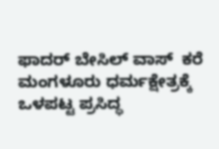ಫಾದರ್ ಬೇಸಿಲ್ ವಾಸ್  ಕರೆ ಮಂಗಳೂರು ಧರ್ಮಕ್ಷೇತ್ರಕ್ಕೆ ಒಳಪಟ್ಟ ಪ್ರಸಿದ್ಧ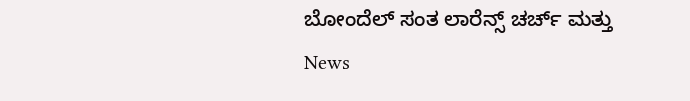ಬೋಂದೆಲ್ ಸಂತ ಲಾರೆನ್ಸ್ ಚರ್ಚ್ ಮತ್ತು
News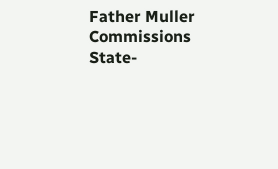Father Muller Commissions State-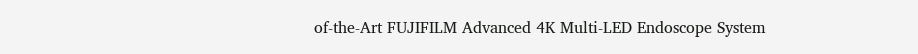of-the-Art FUJIFILM Advanced 4K Multi-LED Endoscope System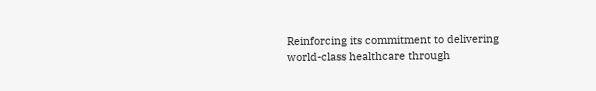Reinforcing its commitment to delivering world-class healthcare through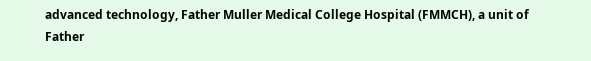advanced technology, Father Muller Medical College Hospital (FMMCH), a unit of Father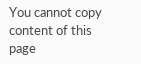You cannot copy content of this page